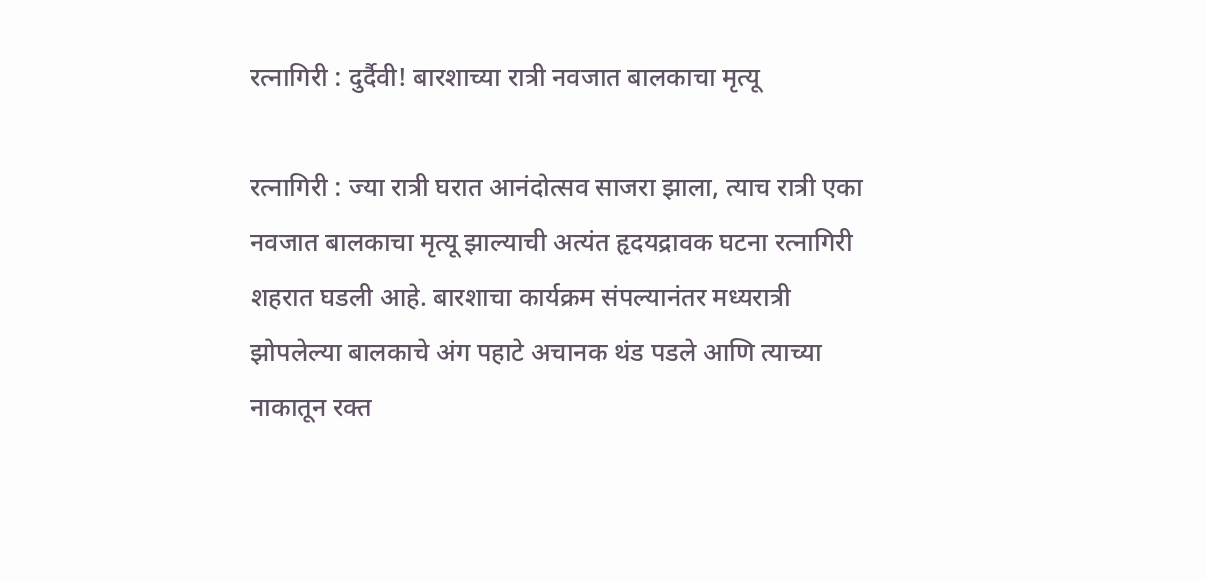रत्नागिरी : दुर्दैवी! बारशाच्या रात्री नवजात बालकाचा मृत्यू

रत्नागिरी : ज्या रात्री घरात आनंदोत्सव साजरा झाला, त्याच रात्री एका नवजात बालकाचा मृत्यू झाल्याची अत्यंत हृदयद्रावक घटना रत्नागिरी शहरात घडली आहे. बारशाचा कार्यक्रम संपल्यानंतर मध्यरात्री झोपलेल्या बालकाचे अंग पहाटे अचानक थंड पडले आणि त्याच्या नाकातून रक्त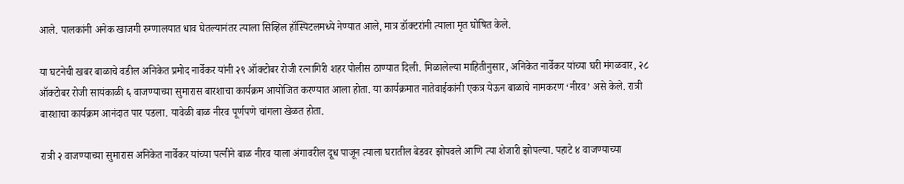आले. पालकांनी अनेक खाजगी रुग्णालयात धाव घेतल्यानंतर त्याला सिव्हिल हॉस्पिटलमध्ये नेण्यात आले, मात्र डॉक्टरांनी त्याला मृत घोषित केले.

या घटनेची खबर बाळाचे वडील अनिकेत प्रमोद नार्वेकर यांनी २९ ऑक्टोबर रोजी रत्नागिरी शहर पोलीस ठाण्यात दिली. मिळालेल्या माहितीनुसार, अनिकेत नार्वेकर यांच्या घरी मंगळवार, २८ ऑक्टोबर रोजी सायंकाळी ६ वाजण्याच्या सुमारास बारशाचा कार्यक्रम आयोजित करण्यात आला होता. या कार्यक्रमात नातेवाईकांनी एकत्र येऊन बाळाचे नामकरण ‘नीरव’ असे केले. रात्री बारशाचा कार्यक्रम आनंदात पार पडला. यावेळी बाळ नीरव पूर्णपणे चांगला खेळत होता.

रात्री २ वाजण्याच्या सुमारास अनिकेत नार्वेकर यांच्या पत्नीने बाळ नीरव याला अंगावरील दूध पाजून त्याला घरातील बेडवर झोपवले आणि त्या शेजारी झोपल्या. पहाटे ४ वाजण्याच्या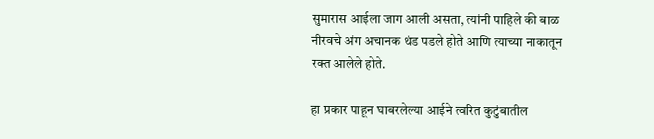सुमारास आईला जाग आली असता, त्यांनी पाहिले की बाळ नीरवचे अंग अचानक थंड पडले होते आणि त्याच्या नाकातून रक्त आलेले होते.

हा प्रकार पाहून घाबरलेल्या आईने त्वरित कुटुंबातील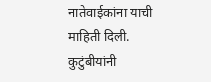नातेवाईकांना याची माहिती दिली. कुटुंबीयांनी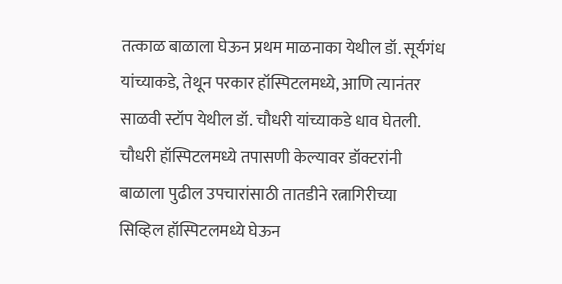तत्काळ बाळाला घेऊन प्रथम माळनाका येथील डॉ. सूर्यगंध यांच्याकडे, तेथून परकार हॉस्पिटलमध्ये, आणि त्यानंतर साळवी स्टॉप येथील डॉ. चौधरी यांच्याकडे धाव घेतली. चौधरी हॉस्पिटलमध्ये तपासणी केल्यावर डॉक्टरांनी बाळाला पुढील उपचारांसाठी तातडीने रत्नागिरीच्या सिव्हिल हॉस्पिटलमध्ये घेऊन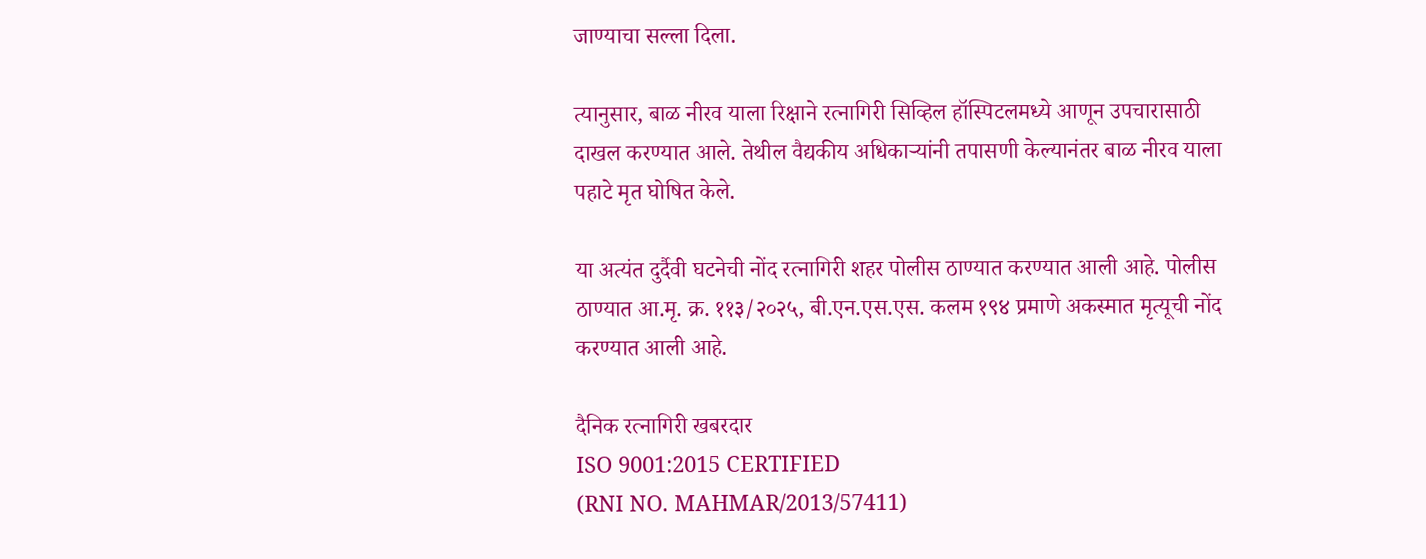जाण्याचा सल्ला दिला.

त्यानुसार, बाळ नीरव याला रिक्षाने रत्नागिरी सिव्हिल हॉस्पिटलमध्ये आणून उपचारासाठी दाखल करण्यात आले. तेथील वैद्यकीय अधिकाऱ्यांनी तपासणी केल्यानंतर बाळ नीरव याला पहाटे मृत घोषित केले.

या अत्यंत दुर्दैवी घटनेची नोंद रत्नागिरी शहर पोलीस ठाण्यात करण्यात आली आहे. पोलीस ठाण्यात आ.मृ. क्र. ११३/२०२५, बी.एन.एस.एस. कलम १९४ प्रमाणे अकस्मात मृत्यूची नोंद करण्यात आली आहे.

दैनिक रत्नागिरी खबरदार
ISO 9001:2015 CERTIFIED
(RNI NO. MAHMAR/2013/57411)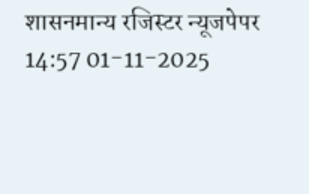शासनमान्य रजिस्टर न्यूजपेपर
14:57 01-11-2025